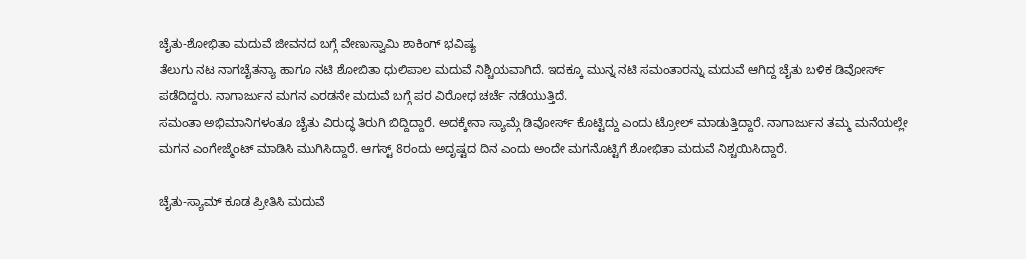ಚೈತು-ಶೋಭಿತಾ ಮದುವೆ ಜೀವನದ ಬಗ್ಗೆ ವೇಣುಸ್ವಾಮಿ ಶಾಕಿಂಗ್ ಭವಿಷ್ಯ
ತೆಲುಗು ನಟ ನಾಗಚೈತನ್ಯಾ ಹಾಗೂ ನಟಿ ಶೋಬಿತಾ ಧುಲಿಪಾಲ ಮದುವೆ ನಿಶ್ಚಿಯವಾಗಿದೆ. ಇದಕ್ಕೂ ಮುನ್ನ ನಟಿ ಸಮಂತಾರನ್ನು ಮದುವೆ ಆಗಿದ್ದ ಚೈತು ಬಳಿಕ ಡಿವೋರ್ಸ್ ಪಡೆದಿದ್ದರು. ನಾಗಾರ್ಜುನ ಮಗನ ಎರಡನೇ ಮದುವೆ ಬಗ್ಗೆ ಪರ ವಿರೋಧ ಚರ್ಚೆ ನಡೆಯುತ್ತಿದೆ.
ಸಮಂತಾ ಅಭಿಮಾನಿಗಳಂತೂ ಚೈತು ವಿರುದ್ಧ ತಿರುಗಿ ಬಿದ್ದಿದ್ದಾರೆ. ಅದಕ್ಕೇನಾ ಸ್ಯಾಮ್ಗೆ ಡಿವೋರ್ಸ್ ಕೊಟ್ಟಿದ್ದು ಎಂದು ಟ್ರೋಲ್ ಮಾಡುತ್ತಿದ್ದಾರೆ. ನಾಗಾರ್ಜುನ ತಮ್ಮ ಮನೆಯಲ್ಲೇ ಮಗನ ಎಂಗೇಜ್ಮೆಂಟ್ ಮಾಡಿಸಿ ಮುಗಿಸಿದ್ದಾರೆ. ಆಗಸ್ಟ್ 8ರಂದು ಅದೃಷ್ಟದ ದಿನ ಎಂದು ಅಂದೇ ಮಗನೊಟ್ಟಿಗೆ ಶೋಭಿತಾ ಮದುವೆ ನಿಶ್ಚಯಿಸಿದ್ದಾರೆ.

ಚೈತು-ಸ್ಯಾಮ್ ಕೂಡ ಪ್ರೀತಿಸಿ ಮದುವೆ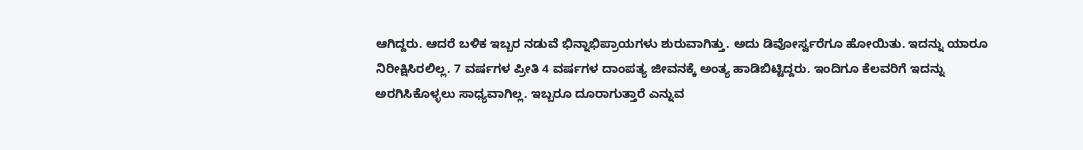ಆಗಿದ್ದರು. ಆದರೆ ಬಳಿಕ ಇಬ್ಬರ ನಡುವೆ ಭಿನ್ನಾಭಿಪ್ರಾಯಗಳು ಶುರುವಾಗಿತ್ತು. ಅದು ಡಿವೋರ್ಸ್ವರೆಗೂ ಹೋಯಿತು. ಇದನ್ನು ಯಾರೂ ನಿರೀಕ್ಷಿಸಿರಲಿಲ್ಲ. 7 ವರ್ಷಗಳ ಪ್ರೀತಿ 4 ವರ್ಷಗಳ ದಾಂಪತ್ಯ ಜೀವನಕ್ಕೆ ಅಂತ್ಯ ಹಾಡಿಬಿಟ್ಟಿದ್ದರು. ಇಂದಿಗೂ ಕೆಲವರಿಗೆ ಇದನ್ನು ಅರಗಿಸಿಕೊಳ್ಳಲು ಸಾಧ್ಯವಾಗಿಲ್ಲ. ಇಬ್ಬರೂ ದೂರಾಗುತ್ತಾರೆ ಎನ್ನುವ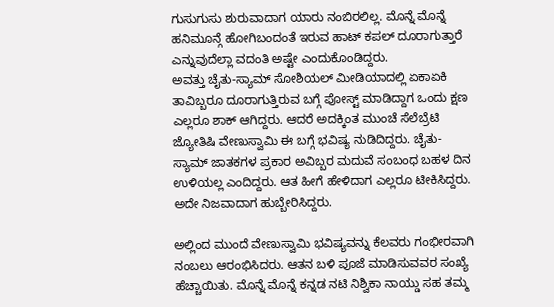ಗುಸುಗುಸು ಶುರುವಾದಾಗ ಯಾರು ನಂಬಿರಲಿಲ್ಲ. ಮೊನ್ನೆ ಮೊನ್ನೆ ಹನಿಮೂನ್ಗೆ ಹೋಗಿಬಂದಂತೆ ಇರುವ ಹಾಟ್ ಕಪಲ್ ದೂರಾಗುತ್ತಾರೆ ಎನ್ನುವುದೆಲ್ಲಾ ವದಂತಿ ಅಷ್ಟೇ ಎಂದುಕೊಂಡಿದ್ದರು.
ಅವತ್ತು ಚೈತು-ಸ್ಯಾಮ್ ಸೋಶಿಯಲ್ ಮೀಡಿಯಾದಲ್ಲಿ ಏಕಾಏಕಿ ತಾವಿಬ್ಬರೂ ದೂರಾಗುತ್ತಿರುವ ಬಗ್ಗೆ ಪೋಸ್ಟ್ ಮಾಡಿದ್ದಾಗ ಒಂದು ಕ್ಷಣ ಎಲ್ಲರೂ ಶಾಕ್ ಆಗಿದ್ದರು. ಆದರೆ ಅದಕ್ಕಿಂತ ಮುಂಚೆ ಸೆಲೆಬ್ರೆಟಿ ಜ್ಯೋತಿಷಿ ವೇಣುಸ್ವಾಮಿ ಈ ಬಗ್ಗೆ ಭವಿಷ್ಯ ನುಡಿದಿದ್ದರು. ಚೈತು-ಸ್ಯಾಮ್ ಜಾತಕಗಳ ಪ್ರಕಾರ ಅವಿಬ್ಬರ ಮದುವೆ ಸಂಬಂಧ ಬಹಳ ದಿನ ಉಳಿಯಲ್ಲ ಎಂದಿದ್ದರು. ಆತ ಹೀಗೆ ಹೇಳಿದಾಗ ಎಲ್ಲರೂ ಟೀಕಿಸಿದ್ದರು. ಅದೇ ನಿಜವಾದಾಗ ಹುಬ್ಬೇರಿಸಿದ್ದರು.

ಅಲ್ಲಿಂದ ಮುಂದೆ ವೇಣುಸ್ವಾಮಿ ಭವಿಷ್ಯವನ್ನು ಕೆಲವರು ಗಂಭೀರವಾಗಿ ನಂಬಲು ಆರಂಭಿಸಿದರು. ಆತನ ಬಳಿ ಪೂಜೆ ಮಾಡಿಸುವವರ ಸಂಖ್ಯೆ ಹೆಚ್ಚಾಯಿತು. ಮೊನ್ನೆ ಮೊನ್ನೆ ಕನ್ನಡ ನಟಿ ನಿಶ್ವಿಕಾ ನಾಯ್ಡು ಸಹ ತಮ್ಮ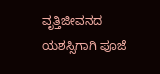ವೃತ್ತಿಜೀವನದ ಯಶಸ್ಸಿಗಾಗಿ ಪೂಜೆ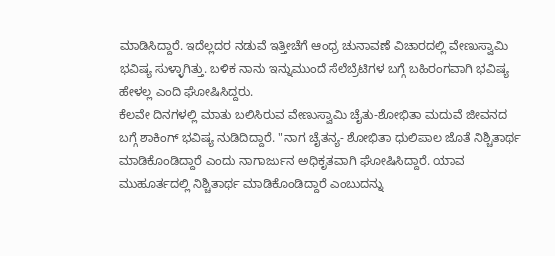ಮಾಡಿಸಿದ್ದಾರೆ. ಇದೆಲ್ಲದರ ನಡುವೆ ಇತ್ತೀಚೆಗೆ ಆಂಧ್ರ ಚುನಾವಣೆ ವಿಚಾರದಲ್ಲಿ ವೇಣುಸ್ವಾಮಿ ಭವಿಷ್ಯ ಸುಳ್ಳಾಗಿತ್ತು. ಬಳಿಕ ನಾನು ಇನ್ನುಮುಂದೆ ಸೆಲೆಬ್ರೆಟಿಗಳ ಬಗ್ಗೆ ಬಹಿರಂಗವಾಗಿ ಭವಿಷ್ಯ ಹೇಳಲ್ಲ ಎಂದಿ ಘೋಷಿಸಿದ್ದರು.
ಕೆಲವೇ ದಿನಗಳಲ್ಲಿ ಮಾತು ಬಲಿಸಿರುವ ವೇಣುಸ್ವಾಮಿ ಚೈತು-ಶೋಭಿತಾ ಮದುವೆ ಜೀವನದ ಬಗ್ಗೆ ಶಾಕಿಂಗ್ ಭವಿಷ್ಯ ನುಡಿದಿದ್ದಾರೆ. "ನಾಗ ಚೈತನ್ಯ- ಶೋಭಿತಾ ಧುಲಿಪಾಲ ಜೊತೆ ನಿಶ್ಚಿತಾರ್ಥ ಮಾಡಿಕೊಂಡಿದ್ದಾರೆ ಎಂದು ನಾಗಾರ್ಜುನ ಅಧಿಕೃತವಾಗಿ ಘೋಷಿಸಿದ್ದಾರೆ. ಯಾವ ಮುಹೂರ್ತದಲ್ಲಿ ನಿಶ್ಚಿತಾರ್ಥ ಮಾಡಿಕೊಂಡಿದ್ದಾರೆ ಎಂಬುದನ್ನು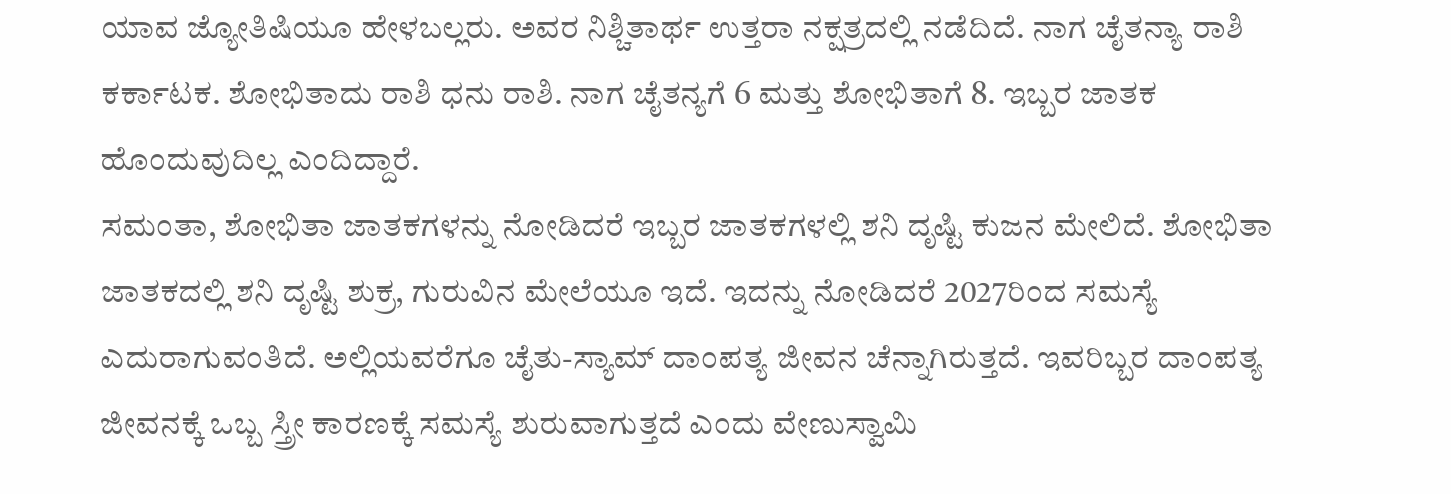ಯಾವ ಜ್ಯೋತಿಷಿಯೂ ಹೇಳಬಲ್ಲರು. ಅವರ ನಿಶ್ಚಿತಾರ್ಥ ಉತ್ತರಾ ನಕ್ಷತ್ರದಲ್ಲಿ ನಡೆದಿದೆ. ನಾಗ ಚೈತನ್ಯಾ ರಾಶಿ ಕರ್ಕಾಟಕ. ಶೋಭಿತಾದು ರಾಶಿ ಧನು ರಾಶಿ. ನಾಗ ಚೈತನ್ಯಗೆ 6 ಮತ್ತು ಶೋಭಿತಾಗೆ 8. ಇಬ್ಬರ ಜಾತಕ ಹೊಂದುವುದಿಲ್ಲ ಎಂದಿದ್ದಾರೆ.
ಸಮಂತಾ, ಶೋಭಿತಾ ಜಾತಕಗಳನ್ನು ನೋಡಿದರೆ ಇಬ್ಬರ ಜಾತಕಗಳಲ್ಲಿ ಶನಿ ದೃಷ್ಟಿ ಕುಜನ ಮೇಲಿದೆ. ಶೋಭಿತಾ ಜಾತಕದಲ್ಲಿ ಶನಿ ದೃಷ್ಟಿ ಶುಕ್ರ, ಗುರುವಿನ ಮೇಲೆಯೂ ಇದೆ. ಇದನ್ನು ನೋಡಿದರೆ 2027ರಿಂದ ಸಮಸ್ಯೆ ಎದುರಾಗುವಂತಿದೆ. ಅಲ್ಲಿಯವರೆಗೂ ಚೈತು-ಸ್ಯಾಮ್ ದಾಂಪತ್ಯ ಜೀವನ ಚೆನ್ನಾಗಿರುತ್ತದೆ. ಇವರಿಬ್ಬರ ದಾಂಪತ್ಯ ಜೀವನಕ್ಕೆ ಒಬ್ಬ ಸ್ತ್ರೀ ಕಾರಣಕ್ಕೆ ಸಮಸ್ಯೆ ಶುರುವಾಗುತ್ತದೆ ಎಂದು ವೇಣುಸ್ವಾಮಿ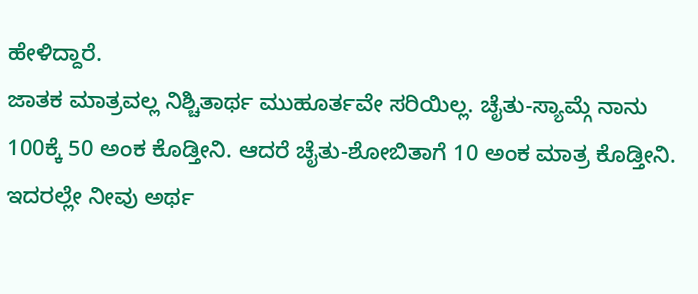ಹೇಳಿದ್ದಾರೆ.
ಜಾತಕ ಮಾತ್ರವಲ್ಲ ನಿಶ್ಚಿತಾರ್ಥ ಮುಹೂರ್ತವೇ ಸರಿಯಿಲ್ಲ. ಚೈತು-ಸ್ಯಾಮ್ಗೆ ನಾನು 100ಕ್ಕೆ 50 ಅಂಕ ಕೊಡ್ತೀನಿ. ಆದರೆ ಚೈತು-ಶೋಬಿತಾಗೆ 10 ಅಂಕ ಮಾತ್ರ ಕೊಡ್ತೀನಿ. ಇದರಲ್ಲೇ ನೀವು ಅರ್ಥ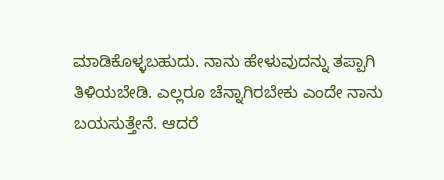ಮಾಡಿಕೊಳ್ಳಬಹುದು. ನಾನು ಹೇಳುವುದನ್ನು ತಪ್ಪಾಗಿ ತಿಳಿಯಬೇಡಿ. ಎಲ್ಲರೂ ಚೆನ್ನಾಗಿರಬೇಕು ಎಂದೇ ನಾನು ಬಯಸುತ್ತೇನೆ. ಆದರೆ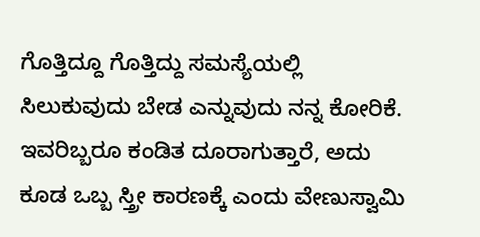ಗೊತ್ತಿದ್ದೂ ಗೊತ್ತಿದ್ದು ಸಮಸ್ಯೆಯಲ್ಲಿ ಸಿಲುಕುವುದು ಬೇಡ ಎನ್ನುವುದು ನನ್ನ ಕೋರಿಕೆ. ಇವರಿಬ್ಬರೂ ಕಂಡಿತ ದೂರಾಗುತ್ತಾರೆ, ಅದು ಕೂಡ ಒಬ್ಬ ಸ್ತ್ರೀ ಕಾರಣಕ್ಕೆ ಎಂದು ವೇಣುಸ್ವಾಮಿ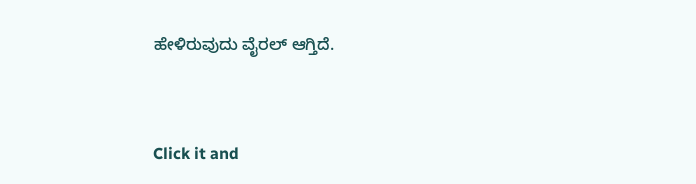ಹೇಳಿರುವುದು ವೈರಲ್ ಆಗ್ತಿದೆ.


Click it and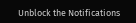Unblock the Notifications